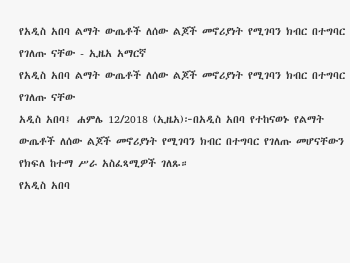የአዲስ አበባ ልማት ውጤቶች ለሰው ልጆች መኖሪያነት የሚገባን ክብር በተግባር የገለጡ ናቸው - ኢዜአ አማርኛ
የአዲስ አበባ ልማት ውጤቶች ለሰው ልጆች መኖሪያነት የሚገባን ክብር በተግባር የገለጡ ናቸው
አዲስ አበባ፤ ሐምሌ 12/2018 (ኢዜአ)፦በአዲስ አበባ የተከናወኑ የልማት ውጤቶች ለሰው ልጆች መኖሪያነት የሚገባን ክብር በተግባር የገለጡ መሆናቸውን የክፍለ ከተማ ሥራ አስፈጻሚዎች ገለጹ።
የአዲስ አበባ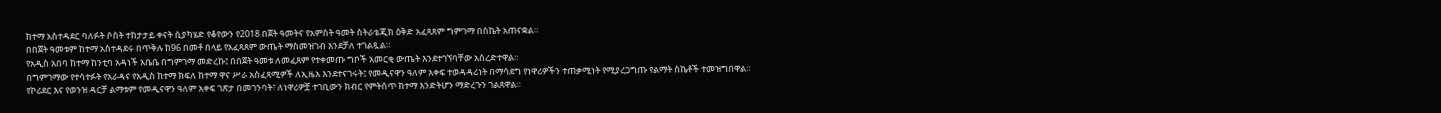ከተማ አስተዳደር ባለፉት ሶስት ተከታታይ ቀናት ሲያካሄድ የቆየውን የ2018 በጀት ዓመትና የአምስት ዓመት ስትራቴጂክ ዕቅድ አፈጻጸም ግምገማ በስኬት አጠናቋል።
በበጀት ዓመቱም ከተማ አስተዳደሩ በጥቅሉ ከ96 በመቶ በላይ የአፈጻጸም ውጤት ማስመዝገብ እንደቻለ ተገልጿል።
የአዲስ አበባ ከተማ ከንቲባ አዳነች አቤቤ በግምገማ መድረኩ፤ በበጀት ዓመቱ ለመፈጸም የተቀመጡ ግቦች አመርቂ ውጤት እንደተገኘባቸው አስረድተዋል።
በግምገማው የተሳተፉት የአራዳና የአዲስ ከተማ ክፍለ ከተማ ዋና ሥራ አስፈጻሚዎች ለኢዜአ እንደተናገሩት፤ የመዲናዋን ዓለም አቀፍ ተወዳዳሪነት በማሳደግ የነዋሪዎችን ተጠቃሚነት የሚያረጋግጡ የልማት ስኬቶች ተመዝግበዋል።
የኮሪደር እና የወንዝ ዳርቻ ልማቱም የመዲናዋን ዓለም አቀፍ ገጽታ በመገንባት፣ ለነዋሪዎቿ ተገቢውን ክብር የምትሰጥ ከተማ እንድትሆን ማድረጉን ገልጸዋል።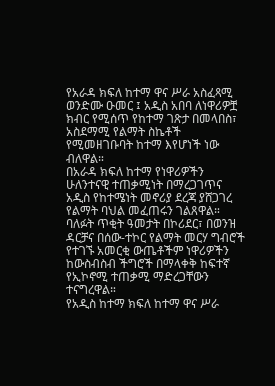የአራዳ ክፍለ ከተማ ዋና ሥራ አስፈጻሚ ወንድሙ ዑመር ፤ አዲስ አበባ ለነዋሪዎቿ ክብር የሚሰጥ የከተማ ገጽታ በመላበስ፣ አስደማሚ የልማት ስኬቶች የሚመዘገቡባት ከተማ እየሆነች ነው ብለዋል።
በአራዳ ክፍለ ከተማ የነዋሪዎችን ሁለንተናዊ ተጠቃሚነት በማረጋገጥና አዲስ የከተሜነት መኖሪያ ደረጃ ያሸጋገረ የልማት ባህል መፈጠሩን ገልጸዋል።
ባለፉት ጥቂት ዓመታት በኮሪደር፣ በወንዝ ዳርቻና በሰው-ተኮር የልማት መርሃ ግብሮች የተገኙ አመርቂ ውጤቶችም ነዋሪዎችን ከውስብስብ ችግሮች በማላቀቅ ከፍተኛ የኢኮኖሚ ተጠቃሚ ማድረጋቸውን ተናግረዋል።
የአዲስ ከተማ ክፍለ ከተማ ዋና ሥራ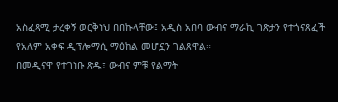አስፈጻሚ ታረቀኝ ወርቅነህ በበኩላቸው፤ አዲስ አበባ ውብና ማራኪ ገጽታን የተጎናጸፈች የአለም አቀፍ ዲፕሎማሲ ማዕከል መሆኗን ገልጸዋል።
በመዲናዋ የተገነቡ ጽዱ፣ ውብና ምቹ የልማት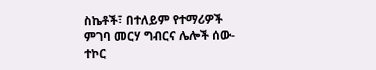ስኬቶች፣ በተለይም የተማሪዎች ምገባ መርሃ ግብርና ሌሎች ሰው-ተኮር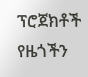ፕሮጀክቶች የዜጎችን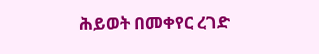ሕይወት በመቀየር ረገድ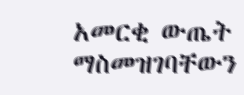አመርቂ ውጤት ማስመዝገባቸውን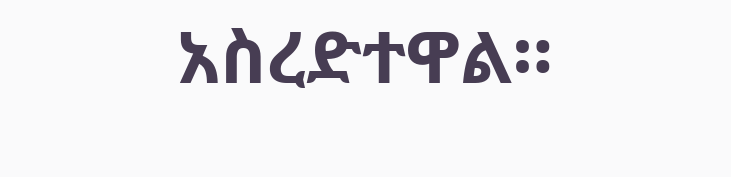አስረድተዋል።